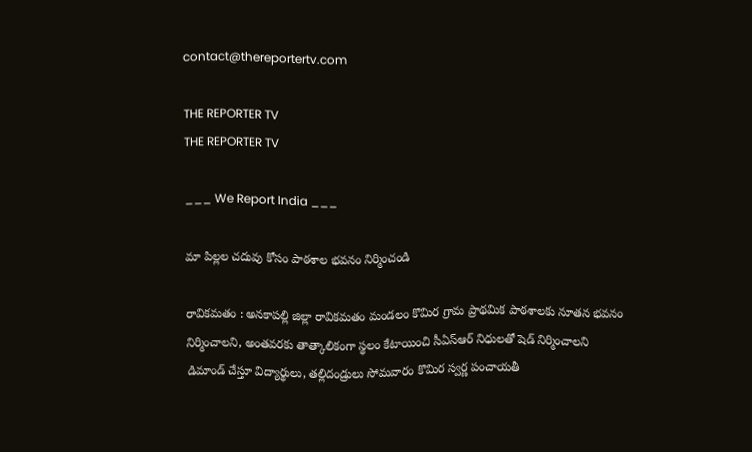contact@thereportertv.com

THE REPORTER TV
THE REPORTER TV

___ We Report India ___

మా పిల్లల చదువు కోసం పాఠశాల భవనం నిర్మించండి

రావికమతం : అనకాపల్లి జిల్లా రావికమతం మండలం కొమిర గ్రామ ప్రాథమిక పాఠశాలకు నూతన భవనం నిర్మించాలని, అంతవరకు తాత్కాలికంగా స్థలం కేటాయించి సీఏస్ఆర్ నిధులతో షెడ్ నిర్మించాలని డిమాండ్ చేస్తూ విద్యార్థులు, తల్లిదండ్రులు సోమవారం కొమిర స్వర్ణ పంచాయతీ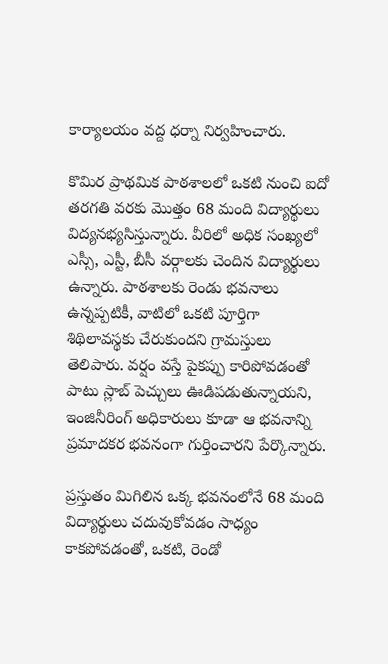కార్యాలయం వద్ద ధర్నా నిర్వహించారు.

కొమిర ప్రాథమిక పాఠశాలలో ఒకటి నుంచి ఐదో తరగతి వరకు మొత్తం 68 మంది విద్యార్థులు విద్యనభ్యసిస్తున్నారు. వీరిలో అధిక సంఖ్యలో ఎస్సీ, ఎస్టీ, బీసీ వర్గాలకు చెందిన విద్యార్థులు ఉన్నారు. పాఠశాలకు రెండు భవనాలు ఉన్నప్పటికీ, వాటిలో ఒకటి పూర్తిగా శిథిలావస్థకు చేరుకుందని గ్రామస్తులు తెలిపారు. వర్షం వస్తే పైకప్పు కారిపోవడంతో పాటు స్లాబ్ పెచ్చులు ఊడిపడుతున్నాయని, ఇంజినీరింగ్ అధికారులు కూడా ఆ భవనాన్ని ప్రమాదకర భవనంగా గుర్తించారని పేర్కొన్నారు.

ప్రస్తుతం మిగిలిన ఒక్క భవనంలోనే 68 మంది విద్యార్థులు చదువుకోవడం సాధ్యం కాకపోవడంతో, ఒకటి, రెండో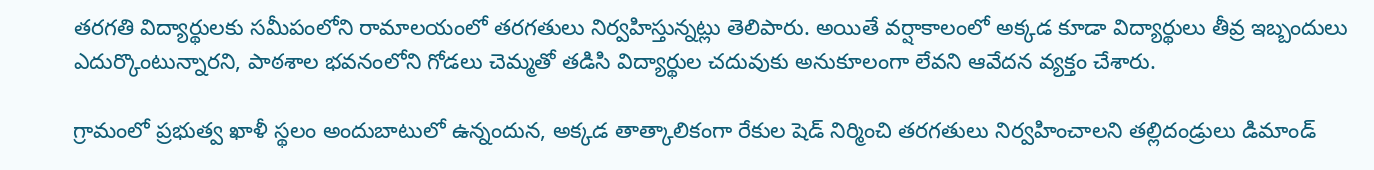తరగతి విద్యార్థులకు సమీపంలోని రామాలయంలో తరగతులు నిర్వహిస్తున్నట్లు తెలిపారు. అయితే వర్షాకాలంలో అక్కడ కూడా విద్యార్థులు తీవ్ర ఇబ్బందులు ఎదుర్కొంటున్నారని, పాఠశాల భవనంలోని గోడలు చెమ్మతో తడిసి విద్యార్థుల చదువుకు అనుకూలంగా లేవని ఆవేదన వ్యక్తం చేశారు.

గ్రామంలో ప్రభుత్వ ఖాళీ స్థలం అందుబాటులో ఉన్నందున, అక్కడ తాత్కాలికంగా రేకుల షెడ్ నిర్మించి తరగతులు నిర్వహించాలని తల్లిదండ్రులు డిమాండ్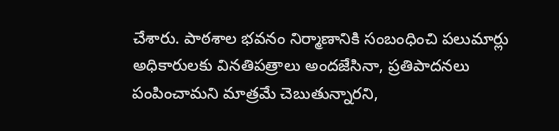చేశారు. పాఠశాల భవనం నిర్మాణానికి సంబంధించి పలుమార్లు అధికారులకు వినతిపత్రాలు అందజేసినా, ప్రతిపాదనలు పంపించామని మాత్రమే చెబుతున్నారని,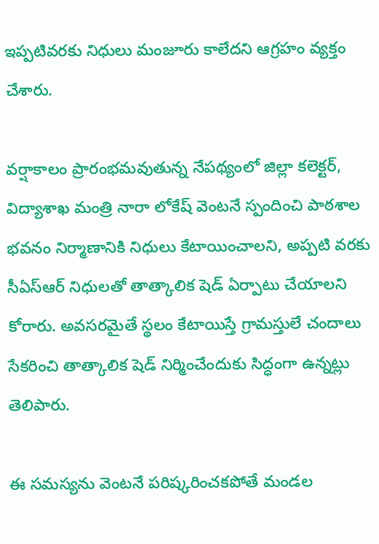ఇప్పటివరకు నిధులు మంజూరు కాలేదని ఆగ్రహం వ్యక్తం చేశారు.

వర్షాకాలం ప్రారంభమవుతున్న నేపథ్యంలో జిల్లా కలెక్టర్, విద్యాశాఖ మంత్రి నారా లోకేష్ వెంటనే స్పందించి పాఠశాల భవనం నిర్మాణానికి నిధులు కేటాయించాలని, అప్పటి వరకు సీఏస్ఆర్ నిధులతో తాత్కాలిక షెడ్ ఏర్పాటు చేయాలని కోరారు. అవసరమైతే స్థలం కేటాయిస్తే గ్రామస్తులే చందాలు సేకరించి తాత్కాలిక షెడ్ నిర్మించేందుకు సిద్ధంగా ఉన్నట్లు తెలిపారు.

ఈ సమస్యను వెంటనే పరిష్కరించకపోతే మండల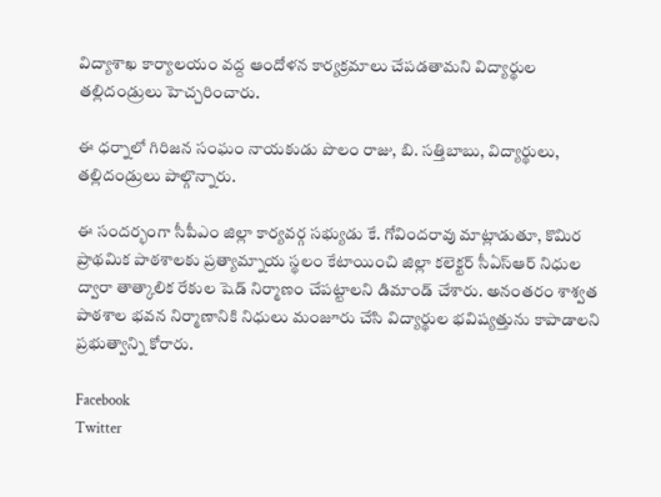విద్యాశాఖ కార్యాలయం వద్ద ఆందోళన కార్యక్రమాలు చేపడతామని విద్యార్థుల తల్లిదండ్రులు హెచ్చరించారు.

ఈ ధర్నాలో గిరిజన సంఘం నాయకుడు పొలం రాజు, బి. సత్తిబాబు, విద్యార్థులు, తల్లిదండ్రులు పాల్గొన్నారు.

ఈ సందర్భంగా సీపీఎం జిల్లా కార్యవర్గ సభ్యుడు కే. గోవిందరావు మాట్లాడుతూ, కొమిర ప్రాథమిక పాఠశాలకు ప్రత్యామ్నాయ స్థలం కేటాయించి జిల్లా కలెక్టర్ సీఏస్ఆర్ నిధుల ద్వారా తాత్కాలిక రేకుల షెడ్ నిర్మాణం చేపట్టాలని డిమాండ్ చేశారు. అనంతరం శాశ్వత పాఠశాల భవన నిర్మాణానికి నిధులు మంజూరు చేసి విద్యార్థుల భవిష్యత్తును కాపాడాలని ప్రభుత్వాన్ని కోరారు.

Facebook
Twitter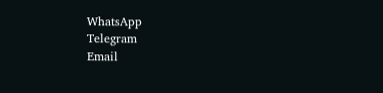WhatsApp
Telegram
Email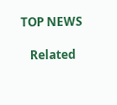TOP NEWS

   Related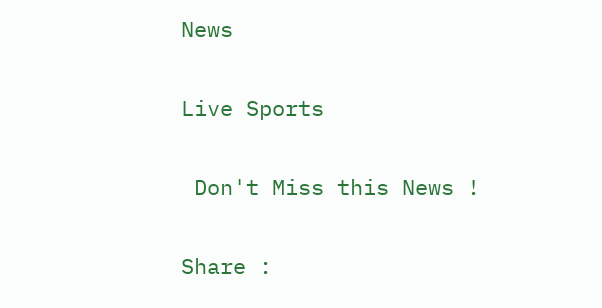News

Live Sports

 Don't Miss this News !

Share :